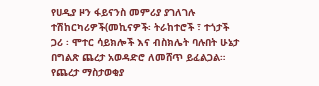የሀዲያ ዞን ፋይናንስ መምሪያ ያገለገሉ ተሽከርካሪዎች(መኪናዎች፡ ትራከተሮች ፣ ተጎታች ጋሪ ፡ ሞተር ሳይክሎች እና ብስክሌት ባሉበት ሁኔታ በግልጽ ጨረታ አወዳድሮ ለመሸጥ ይፈልጋል።
የጨረታ ማስታወቂያ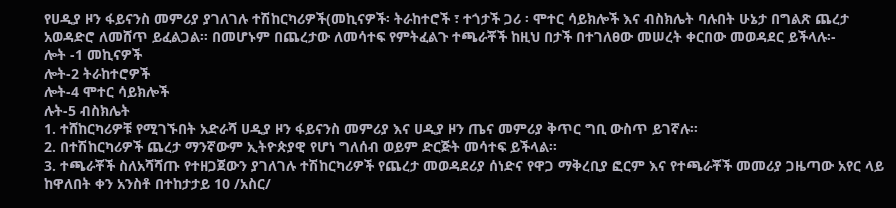የሀዲያ ዞን ፋይናንስ መምሪያ ያገለገሉ ተሽከርካሪዎች(መኪናዎች፡ ትራከተሮች ፣ ተጎታች ጋሪ ፡ ሞተር ሳይክሎች እና ብስክሌት ባሉበት ሁኔታ በግልጽ ጨረታ አወዳድሮ ለመሸጥ ይፈልጋል። በመሆኑም በጨረታው ለመሳተፍ የምትፈልጉ ተጫራቾች ከዚህ በታች በተገለፀው መሠረት ቀርበው መወዳደር ይችላሉ፡-
ሎት -1 መኪናዎች
ሎት-2 ትራከተሮዎች
ሎት-4 ሞተር ሳይክሎች
ሉት-5 ብስክሌት
1. ተሸከርካሪዎቹ የሚገኙበት አድራሻ ሀዲያ ዞን ፋይናንስ መምሪያ እና ሀዲያ ዞን ጤና መምሪያ ቅጥር ግቢ ውስጥ ይገኛሉ፡፡
2. በተሽከርካሪዎች ጨረታ ማንኛውም ኢትዮጵያዊ የሆነ ግለሰብ ወይም ድርጅት መሳተፍ ይችላል፡፡
3. ተጫራቾች ስለአሻሻጡ የተዘጋጀውን ያገለገሉ ተሽከርካሪዎች የጨረታ መወዳደሪያ ሰነድና የዋጋ ማቅረቢያ ፎርም እና የተጫራቾች መመሪያ ጋዜጣው አየር ላይ ከዋለበት ቀን አንስቶ በተከታታይ 10 /አስር/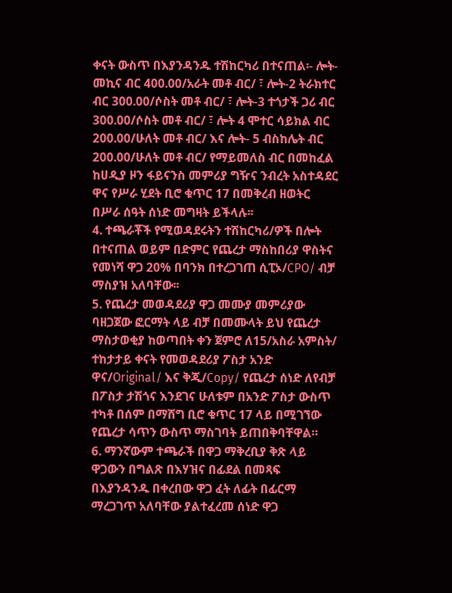ቀናት ውስጥ በእያንዳንዱ ተሽከርካሪ በተናጠል፡- ሎት- መኪና ብር 400.00/አራት መቶ ብር/ ፣ ሎት-2 ትራክተር ብር 300.00/ሶስት መቶ ብር/ ፣ ሎት-3 ተጎታች ጋሪ ብር 300.00/ሶስት መቶ ብር/ ፣ ሎት 4 ሞተር ሳይክል ብር 200.00/ሁለት መቶ ብር/ እና ሎት- 5 ብስከሌት ብር 200.00/ሁለት መቶ ብር/ የማይመለስ ብር በመከፈል ከሀዲያ ዞን ፋይናንስ መምሪያ ግዥና ንብረት አስተዳደር ዋና የሥራ ሂደት ቢሮ ቁጥር 17 በመቅረብ ዘወትር በሥራ ሰዓት ሰነድ መግዛት ይችላሉ፡፡
4. ተጫራቾች የሚወዳደሩትን ተሽከርካሪ/ዎች በሎት በተናጠል ወይም በድምር የጨረታ ማስከበሪያ ዋስትና የመነሻ ዋጋ 20% በባንክ በተረጋገጠ ሲፒኦ/CPO/ ብቻ ማስያዝ አለባቸው፡፡
5. የጨረታ መወዳደሪያ ዋጋ መሙያ መምሪያው ባዘጋጀው ፎርማት ላይ ብቻ በመሙላት ይህ የጨረታ ማስታወቂያ ከወጣበት ቀን ጀምሮ ለ15/አስራ አምስት/ ተከታታይ ቀናት የመወዳደሪያ ፖስታ አንድ ዋና/Original/ እና ቅጂ/Copy/ የጨረታ ሰነድ ለየብቻ በፖስታ ታሽጎና እንደገና ሁለቱም በአንድ ፖስታ ውስጥ ተካቶ በሰም በማሸግ ቢሮ ቁጥር 17 ላይ በሚገኘው የጨረታ ሳጥን ውስጥ ማስገባት ይጠበቅባቸዋል።
6. ማንኛውም ተጫራች በዋጋ ማቅረቢያ ቅጽ ላይ ዋጋውን በግልጽ በእሃዝና በፊደል በመጻፍ በእያንዳንዱ በቀረበው ዋጋ ፈት ለፊት በፊርማ ማረጋገጥ አለባቸው ያልተፈረመ ሰነድ ዋጋ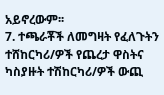አይኖረውም፡፡
7. ተጫራቾች ለመግዛት የፈለጉትን ተሸከርካሪ/ዎች የጨረታ ዋስትና ካስያዙት ተሽከርካሪ/ዎች ውጪ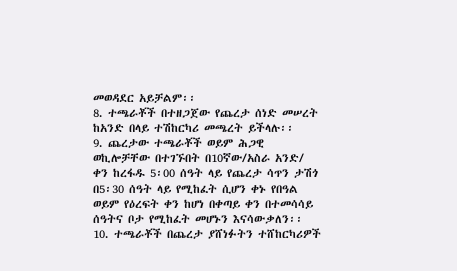መወዳደር አይቻልም፡፡
8. ተጫራቾች በተዘጋጀው የጨረታ ሰነድ መሠረት ከአንድ በላይ ተሽከርካሪ መጫረት ይችላሉ፡፡
9. ጨረታው ተጫራቾች ወይም ሕጋዊ ወኪሎቻቸው በተገኙበት በ10ኛው/አስራ አንድ/ ቀን ከረፋዱ 5፡00 ሰዓት ላይ የጨረታ ሳጥን ታሽጎ በ5፡30 ሰዓት ላይ የሚከፈት ሲሆን ቀኑ የበዓል ወይም የዕረፍት ቀን ከሆነ በቀጣይ ቀን በተመሳሳይ ሰዓትና ቦታ የሚከፈት መሆኑን እናሳውቃለን፡፡
10. ተጫራቾች በጨረታ ያሸነፉትን ተሸከርካሪዎች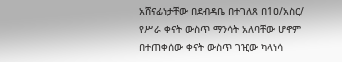አሸናፊነታቸው በደብዳቤ በተገለጸ በ1ዐ/አስር/ የሥራ ቀናት ውስጥ ማንሳት አለባቸው ሆኖም በተጠቀሰው ቀናት ውስጥ ገዢው ካላነሳ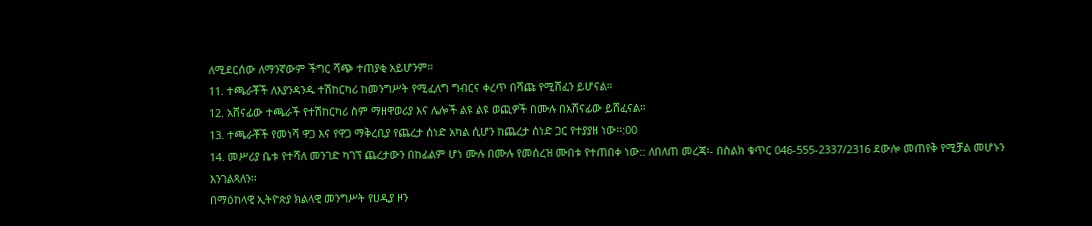ለሚደርሰው ለማንኛውም ችግር ሻጭ ተጠያቂ አይሆንም።
11. ተጫራቾች ለእያንዳንዱ ተሽከርካሪ ከመንግሥት የሚፈለግ ግብርና ቀረጥ በሻጩ የሚሸፈን ይሆናል።
12. አሸናፊው ተጫራች የተሽከርካሪ ስም ማዘዋወሪያ እና ሌሎች ልዩ ልዩ ወጪዎች በሙሉ በአሸናፊው ይሸፈናል።
13. ተጫራቾች የመነሻ ዋጋ እና የዋጋ ማቅረቢያ የጨረታ ሰነድ አካል ሲሆን ከጨረታ ሰነድ ጋር የተያያዘ ነው፡፡:00
14. መሥሪያ ቤቱ የተሻለ መንገድ ካገኘ ጨረታውን በከፊልም ሆነ ሙሉ በሙሉ የመሰረዝ ሙበቱ የተጠበቀ ነው:: ለበለጠ መረጃ፡- በስልክ ቁጥር 046-555-2337/2316 ደውሎ መጠየቅ የሚቻል መሆኑን እንገልጻለን፡፡
በማዕከላዊ ኢትዮጵያ ክልላዊ መንግሥት የሀዲያ ዞን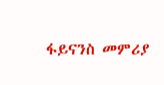ፋይናንስ መምሪያ